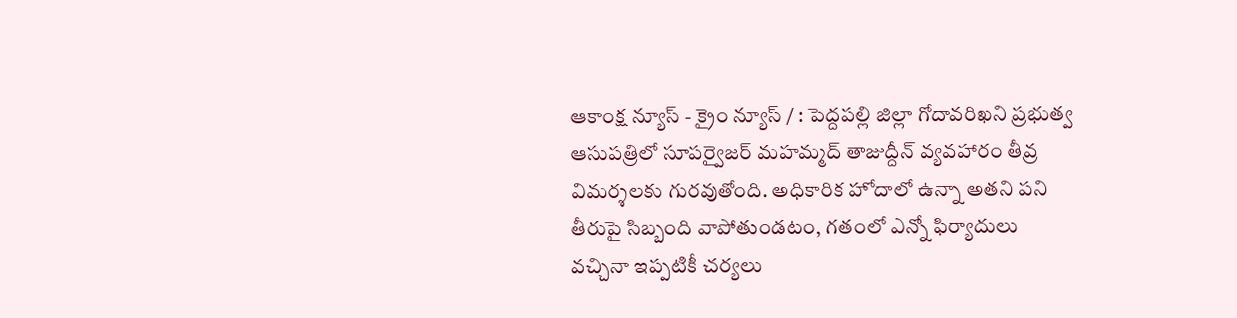ఆకాంక్ష న్యూస్ - క్రైం న్యూస్ / : పెద్దపల్లి జిల్లా గోదావరిఖని ప్రభుత్వ ఆసుపత్రిలో సూపర్వైజర్ మహమ్మద్ తాజుద్దీన్ వ్యవహారం తీవ్ర విమర్శలకు గురవుతోంది. అధికారిక హోదాలో ఉన్నా అతని పని తీరుపై సిబ్బంది వాపోతుండటం, గతంలో ఎన్నో ఫిర్యాదులు వచ్చినా ఇప్పటికీ చర్యలు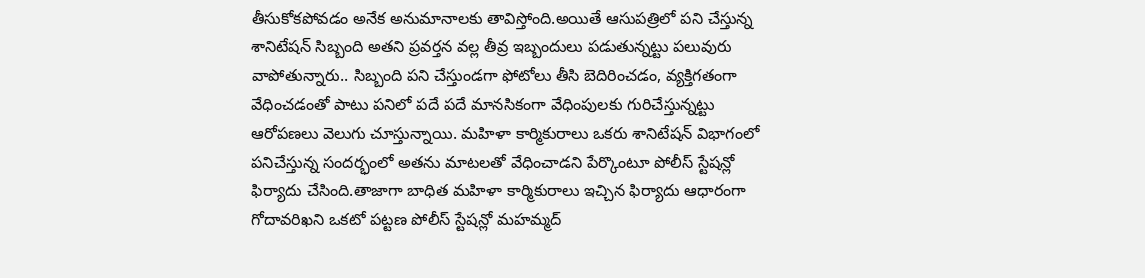తీసుకోకపోవడం అనేక అనుమానాలకు తావిస్తోంది.అయితే ఆసుపత్రిలో పని చేస్తున్న శానిటేషన్ సిబ్బంది అతని ప్రవర్తన వల్ల తీవ్ర ఇబ్బందులు పడుతున్నట్టు పలువురు వాపోతున్నారు.. సిబ్బంది పని చేస్తుండగా ఫోటోలు తీసి బెదిరించడం, వ్యక్తిగతంగా వేధించడంతో పాటు పనిలో పదే పదే మానసికంగా వేధింపులకు గురిచేస్తున్నట్టు ఆరోపణలు వెలుగు చూస్తున్నాయి. మహిళా కార్మికురాలు ఒకరు శానిటేషన్ విభాగంలో పనిచేస్తున్న సందర్భంలో అతను మాటలతో వేధించాడని పేర్కొంటూ పోలీస్ స్టేషన్లో ఫిర్యాదు చేసింది.తాజాగా బాధిత మహిళా కార్మికురాలు ఇచ్చిన ఫిర్యాదు ఆధారంగా గోదావరిఖని ఒకటో పట్టణ పోలీస్ స్టేషన్లో మహమ్మద్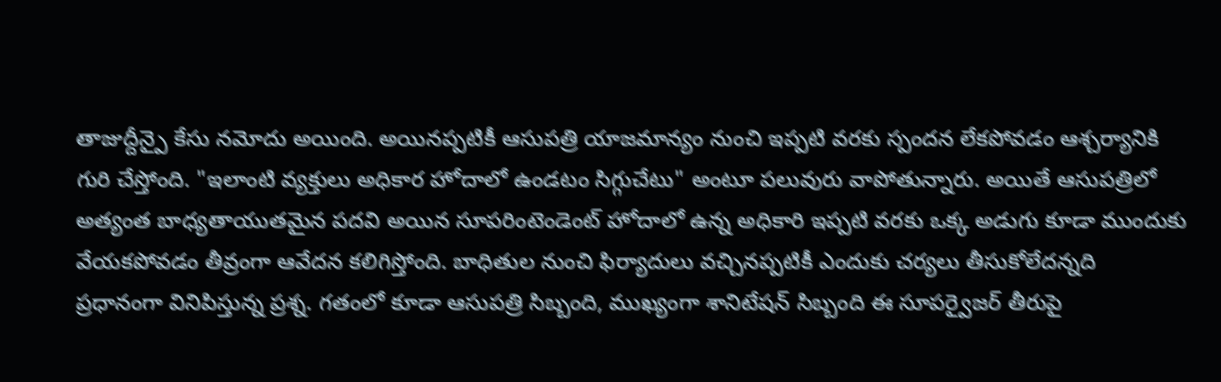తాజుద్దీన్పై కేసు నమోదు అయింది. అయినప్పటికీ ఆసుపత్రి యాజమాన్యం నుంచి ఇప్పటి వరకు స్పందన లేకపోవడం ఆశ్చర్యానికి గురి చేస్తోంది. "ఇలాంటి వ్యక్తులు అధికార హోదాలో ఉండటం సిగ్గుచేటు" అంటూ పలువురు వాపోతున్నారు. అయితే ఆసుపత్రిలో అత్యంత బాధ్యతాయుతమైన పదవి అయిన సూపరింటెండెంట్ హోదాలో ఉన్న అధికారి ఇప్పటి వరకు ఒక్క అడుగు కూడా ముందుకు వేయకపోవడం తీవ్రంగా ఆవేదన కలిగిస్తోంది. బాధితుల నుంచి ఫిర్యాదులు వచ్చినప్పటికీ ఎందుకు చర్యలు తీసుకోలేదన్నది ప్రధానంగా వినిపిస్తున్న ప్రశ్న. గతంలో కూడా ఆసుపత్రి సిబ్బంది, ముఖ్యంగా శానిటేషన్ సిబ్బంది ఈ సూపర్వైజర్ తీరుపై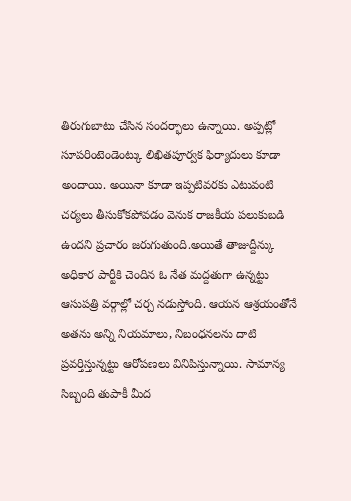తిరుగుబాటు చేసిన సందర్భాలు ఉన్నాయి. అప్పట్లో సూపరింటెండెంట్కు లిఖితపూర్వక ఫిర్యాదులు కూడా అందాయి. అయినా కూడా ఇప్పటివరకు ఎటువంటి చర్యలు తీసుకోకపోవడం వెనుక రాజకీయ పలుకుబడి ఉందని ప్రచారం జరుగుతుంది.అయితే తాజుద్దీన్కు అధికార పార్టీకి చెందిన ఓ నేత మద్దతుగా ఉన్నట్టు ఆసుపత్రి వర్గాల్లో చర్చ నడుస్తోంది. ఆయన ఆశ్రయంతోనే అతను అన్ని నియమాలు, నిబంధనలను దాటి ప్రవర్తిస్తున్నట్టు ఆరోపణలు వినిపిస్తున్నాయి. సామాన్య సిబ్బంది తుపాకీ మీద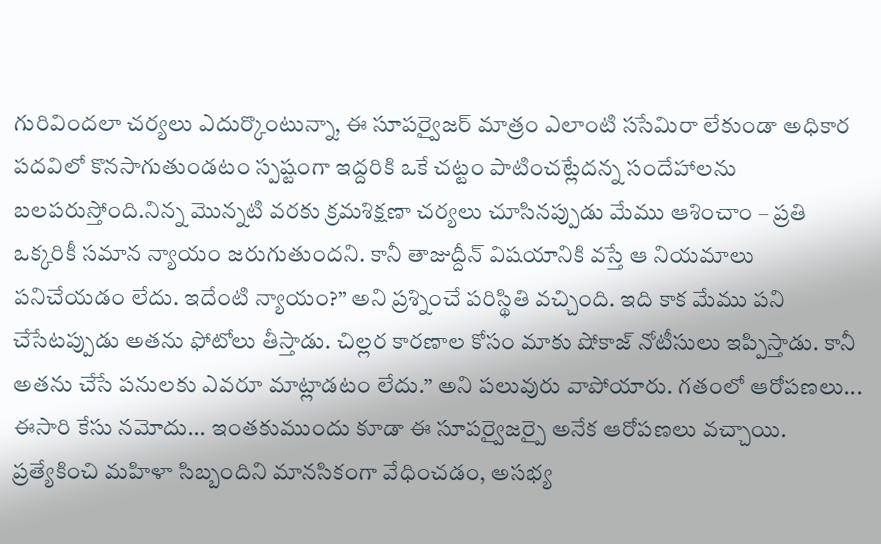గురివిందలా చర్యలు ఎదుర్కొంటున్నా, ఈ సూపర్వైజర్ మాత్రం ఎలాంటి ససేమిరా లేకుండా అధికార పదవిలో కొనసాగుతుండటం స్పష్టంగా ఇద్దరికి ఒకే చట్టం పాటించట్లేదన్న సందేహాలను బలపరుస్తోంది.నిన్న మొన్నటి వరకు క్రమశిక్షణా చర్యలు చూసినప్పుడు మేము ఆశించాం – ప్రతి ఒక్కరికీ సమాన న్యాయం జరుగుతుందని. కానీ తాజుద్దీన్ విషయానికి వస్తే ఆ నియమాలు పనిచేయడం లేదు. ఇదేంటి న్యాయం?” అని ప్రశ్నించే పరిస్థితి వచ్చింది. ఇది కాక మేము పని చేసేటప్పుడు అతను ఫోటోలు తీస్తాడు. చిల్లర కారణాల కోసం మాకు షోకాజ్ నోటీసులు ఇప్పిస్తాడు. కానీ అతను చేసే పనులకు ఎవరూ మాట్లాడటం లేదు.” అని పలువురు వాపోయారు. గతంలో ఆరోపణలు... ఈసారి కేసు నమోదు... ఇంతకుముందు కూడా ఈ సూపర్వైజర్పై అనేక ఆరోపణలు వచ్చాయి. ప్రత్యేకించి మహిళా సిబ్బందిని మానసికంగా వేధించడం, అసభ్య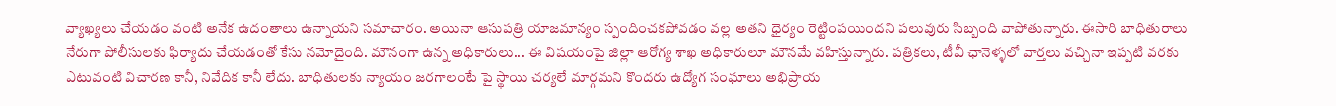వ్యాఖ్యలు చేయడం వంటి అనేక ఉదంతాలు ఉన్నాయని సమాచారం. అయినా ఆసుపత్రి యాజమాన్యం స్పందించకపోవడం వల్ల అతని ధైర్యం రెట్టింపయిందని పలువురు సిబ్బంది వాపోతున్నారు. ఈసారి బాధితురాలు నేరుగా పోలీసులకు ఫిర్యాదు చేయడంతో కేసు నమోదైంది. మౌనంగా ఉన్న అధికారులు... ఈ విషయంపై జిల్లా ఆరోగ్య శాఖ అధికారులూ మౌనమే వహిస్తున్నారు. పత్రికలు, టీవీ ఛానెళ్ళలో వార్తలు వచ్చినా ఇప్పటి వరకు ఎటువంటి విచారణ కానీ, నివేదిక కానీ లేదు. బాధితులకు న్యాయం జరగాలంటే పై స్థాయి చర్యలే మార్గమని కొందరు ఉద్యోగ సంఘాలు అభిప్రాయ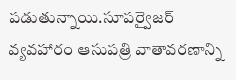పడుతున్నాయి.సూపర్వైజర్ వ్యవహారం ఆసుపత్రి వాతావరణాన్ని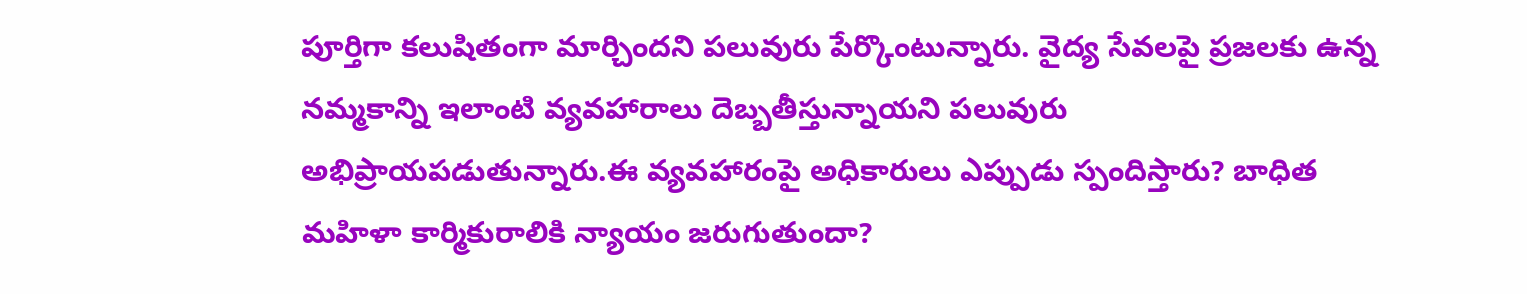పూర్తిగా కలుషితంగా మార్చిందని పలువురు పేర్కొంటున్నారు. వైద్య సేవలపై ప్రజలకు ఉన్న నమ్మకాన్ని ఇలాంటి వ్యవహారాలు దెబ్బతీస్తున్నాయని పలువురు అభిప్రాయపడుతున్నారు.ఈ వ్యవహారంపై అధికారులు ఎప్పుడు స్పందిస్తారు? బాధిత మహిళా కార్మికురాలికి న్యాయం జరుగుతుందా?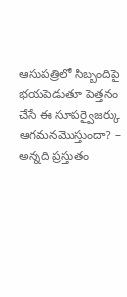ఆసుపత్రిలో సిబ్బందిపై భయపెడుతూ పెత్తనం చేసే ఈ సూపర్వైజర్కు ఆగమనమొస్తుందా? – అన్నది ప్రస్తుతం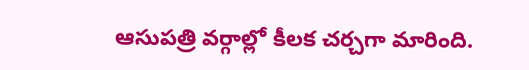ఆసుపత్రి వర్గాల్లో కీలక చర్చగా మారింది.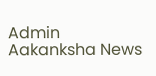Admin
Aakanksha News